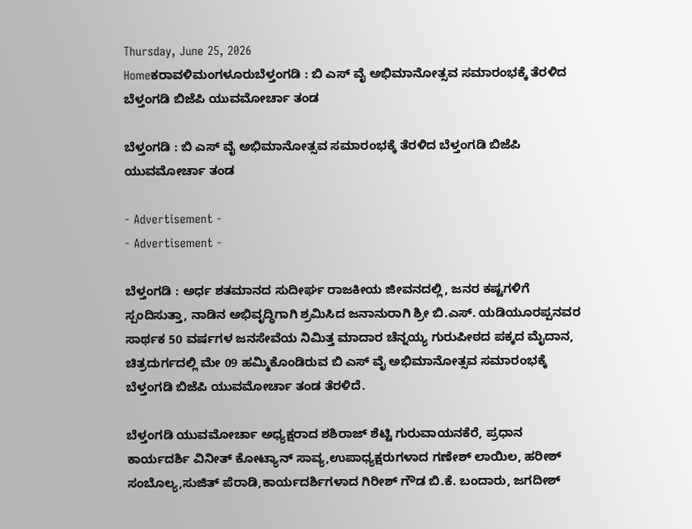Thursday, June 25, 2026
Homeಕರಾವಳಿಮಂಗಳೂರುಬೆಳ್ತಂಗಡಿ : ಬಿ ಎಸ್ ವೈ ಅಭಿಮಾನೋತ್ಸವ ಸಮಾರಂಭಕ್ಕೆ ತೆರಳಿದ ಬೆಳ್ತಂಗಡಿ ಬಿಜೆಪಿ ಯುವಮೋರ್ಚಾ ತಂಡ

ಬೆಳ್ತಂಗಡಿ : ಬಿ ಎಸ್ ವೈ ಅಭಿಮಾನೋತ್ಸವ ಸಮಾರಂಭಕ್ಕೆ ತೆರಳಿದ ಬೆಳ್ತಂಗಡಿ ಬಿಜೆಪಿ ಯುವಮೋರ್ಚಾ ತಂಡ

- Advertisement -
- Advertisement -

ಬೆಳ್ತಂಗಡಿ : ಅರ್ಧ ಶತಮಾನದ ಸುದೀರ್ಘ ರಾಜಕೀಯ ಜೀವನದಲ್ಲಿ, ಜನರ ಕಷ್ಟಗಳಿಗೆ ಸ್ಪಂದಿಸುತ್ತಾ, ನಾಡಿನ ಅಭಿವೃದ್ಧಿಗಾಗಿ ಶ್ರಮಿಸಿದ ಜನಾನುರಾಗಿ ಶ್ರೀ ಬಿ.ಎಸ್. ಯಡಿಯೂರಪ್ಪನವರ ಸಾರ್ಥಕ 50 ವರ್ಷಗಳ ಜನಸೇವೆಯ ನಿಮಿತ್ತ ಮಾದಾರ ಚೆನ್ನಯ್ಯ ಗುರುಪೀಠದ ಪಕ್ಕದ ಮೈದಾನ, ಚಿತ್ರದುರ್ಗದಲ್ಲಿ ಮೇ 09 ಹಮ್ಮಿಕೊಂಡಿರುವ ಬಿ ಎಸ್ ವೈ ಅಭಿಮಾನೋತ್ಸವ ಸಮಾರಂಭಕ್ಕೆ ಬೆಳ್ತಂಗಡಿ ಬಿಜೆಪಿ ಯುವಮೋರ್ಚಾ ತಂಡ ತೆರಳಿದೆ.

ಬೆಳ್ತಂಗಡಿ ಯುವಮೋರ್ಚಾ ಅಧ್ಯಕ್ಷರಾದ ಶಶಿರಾಜ್ ಶೆಟ್ಟಿ ಗುರುವಾಯನಕೆರೆ, ಪ್ರಧಾನ ಕಾರ್ಯದರ್ಶಿ ವಿನೀತ್ ಕೋಟ್ಯಾನ್ ಸಾವ್ಯ,ಉಪಾಧ್ಯಕ್ಷರುಗಳಾದ ಗಣೇಶ್ ಲಾಯಿಲ, ಹರೀಶ್ ಸಂಬೊಲ್ಯ,ಸುಜಿತ್ ಪೆರಾಡಿ,ಕಾರ್ಯದರ್ಶಿಗಳಾದ ಗಿರೀಶ್ ಗೌಡ ಬಿ.ಕೆ. ಬಂದಾರು, ಜಗದೀಶ್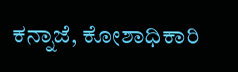ಕನ್ನಾಜೆ, ಕೋಶಾಧಿಕಾರಿ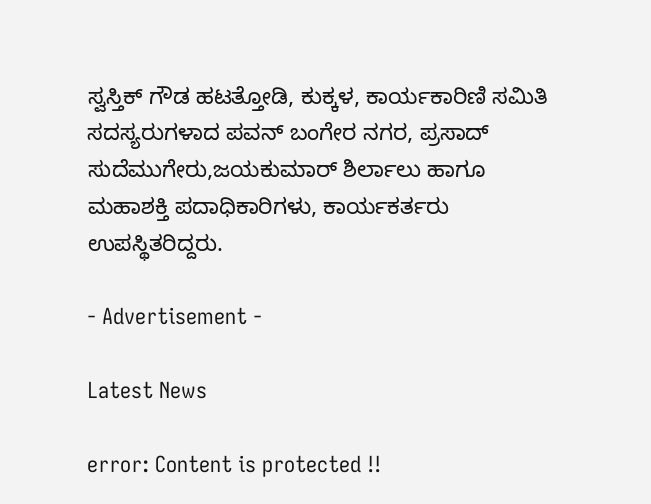ಸ್ವಸ್ತಿಕ್ ಗೌಡ ಹಟತ್ತೋಡಿ, ಕುಕ್ಕಳ, ಕಾರ್ಯಕಾರಿಣಿ ಸಮಿತಿ ಸದಸ್ಯರುಗಳಾದ ಪವನ್ ಬಂಗೇರ ನಗರ, ಪ್ರಸಾದ್ ಸುದೆಮುಗೇರು,ಜಯಕುಮಾರ್ ಶಿರ್ಲಾಲು ಹಾಗೂ ಮಹಾಶಕ್ತಿ ಪದಾಧಿಕಾರಿಗಳು, ಕಾರ್ಯಕರ್ತರು ಉಪಸ್ಥಿತರಿದ್ದರು.

- Advertisement -

Latest News

error: Content is protected !!